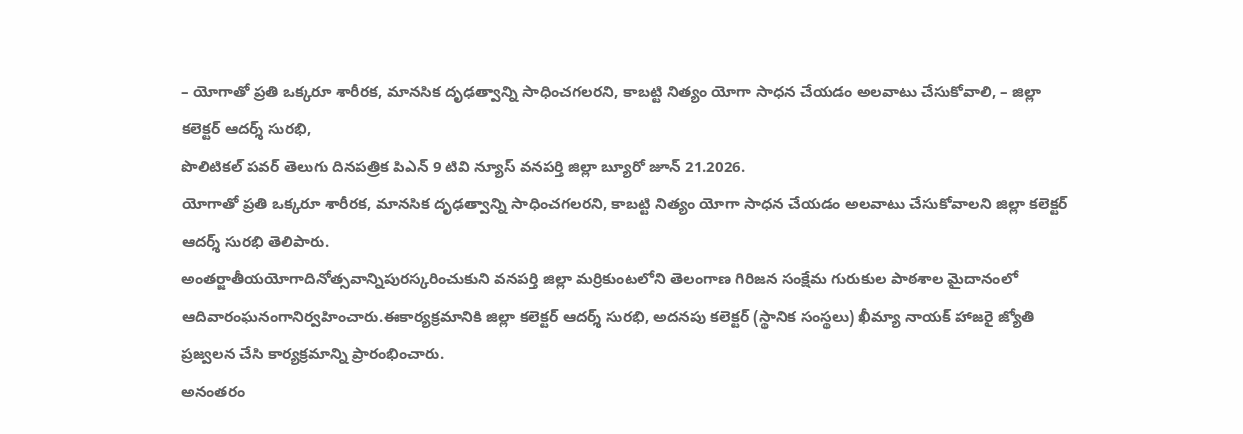– యోగాతో ప్రతి ఒక్కరూ శారీరక, మానసిక దృఢత్వాన్ని సాధించగలరని, కాబట్టి నిత్యం యోగా సాధన చేయడం అలవాటు చేసుకోవాలి, – జిల్లా కలెక్టర్ ఆదర్శ్ సురభి,
పొలిటికల్ పవర్ తెలుగు దినపత్రిక పిఎన్ 9 టివి న్యూస్ వనపర్తి జిల్లా బ్యూరో జూన్ 21.2026.
యోగాతో ప్రతి ఒక్కరూ శారీరక, మానసిక దృఢత్వాన్ని సాధించగలరని, కాబట్టి నిత్యం యోగా సాధన చేయడం అలవాటు చేసుకోవాలని జిల్లా కలెక్టర్ ఆదర్శ్ సురభి తెలిపారు.
అంతర్జాతీయయోగాదినోత్సవాన్నిపురస్కరించుకుని వనపర్తి జిల్లా మర్రికుంటలోని తెలంగాణ గిరిజన సంక్షేమ గురుకుల పాఠశాల మైదానంలో ఆదివారంఘనంగానిర్వహించారు.ఈకార్యక్రమానికి జిల్లా కలెక్టర్ ఆదర్శ్ సురభి, అదనపు కలెక్టర్ (స్థానిక సంస్థలు) ఖీమ్యా నాయక్ హాజరై జ్యోతి ప్రజ్వలన చేసి కార్యక్రమాన్ని ప్రారంభించారు.
అనంతరం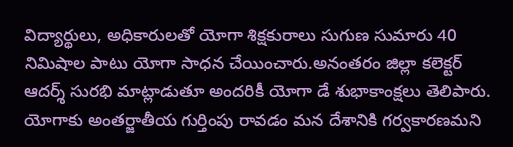విద్యార్థులు, అధికారులతో యోగా శిక్షకురాలు సుగుణ సుమారు 40 నిమిషాల పాటు యోగా సాధన చేయించారు.అనంతరం జిల్లా కలెక్టర్ ఆదర్శ్ సురభి మాట్లాడుతూ అందరికీ యోగా డే శుభాకాంక్షలు తెలిపారు. యోగాకు అంతర్జాతీయ గుర్తింపు రావడం మన దేశానికి గర్వకారణమని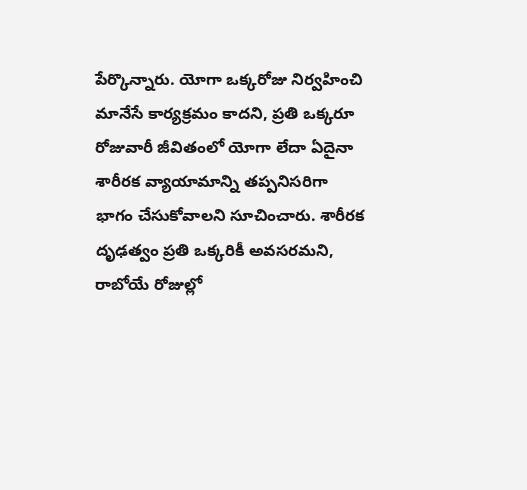పేర్కొన్నారు. యోగా ఒక్కరోజు నిర్వహించి మానేసే కార్యక్రమం కాదని, ప్రతి ఒక్కరూ రోజువారీ జీవితంలో యోగా లేదా ఏదైనా శారీరక వ్యాయామాన్ని తప్పనిసరిగా భాగం చేసుకోవాలని సూచించారు. శారీరక దృఢత్వం ప్రతి ఒక్కరికీ అవసరమని, రాబోయే రోజుల్లో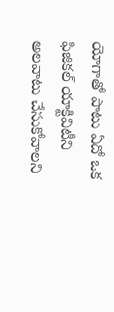యోగాతో పాటు ఏదో ఒక ఫిజికల్ యాక్టివిటీని అలవాటు చేసుకోవాలని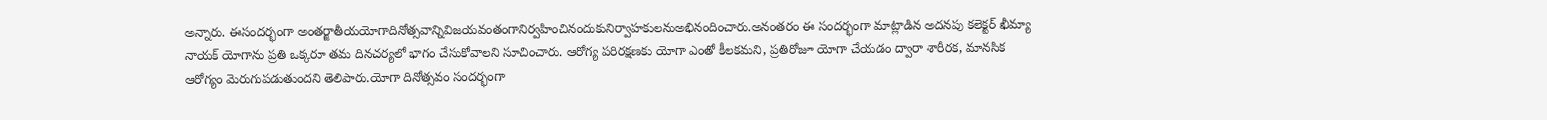అన్నారు. ఈసందర్భంగా అంతర్జాతీయయోగాదినోత్సవాన్నివిజయవంతంగానిర్వహించినందుకునిర్వాహకులనుఅభినందించారు.అనంతరం ఈ సందర్భంగా మాట్లాడిన అదనపు కలెక్టర్ ఖీమ్యా నాయక్ యోగాను ప్రతి ఒక్కరూ తమ దినచర్యలో భాగం చేసుకోవాలని సూచించారు. ఆరోగ్య పరిరక్షణకు యోగా ఎంతో కీలకమని, ప్రతిరోజూ యోగా చేయడం ద్వారా శారీరక, మానసిక ఆరోగ్యం మెరుగుపడుతుందని తెలిపారు.యోగా దినోత్సవం సందర్భంగా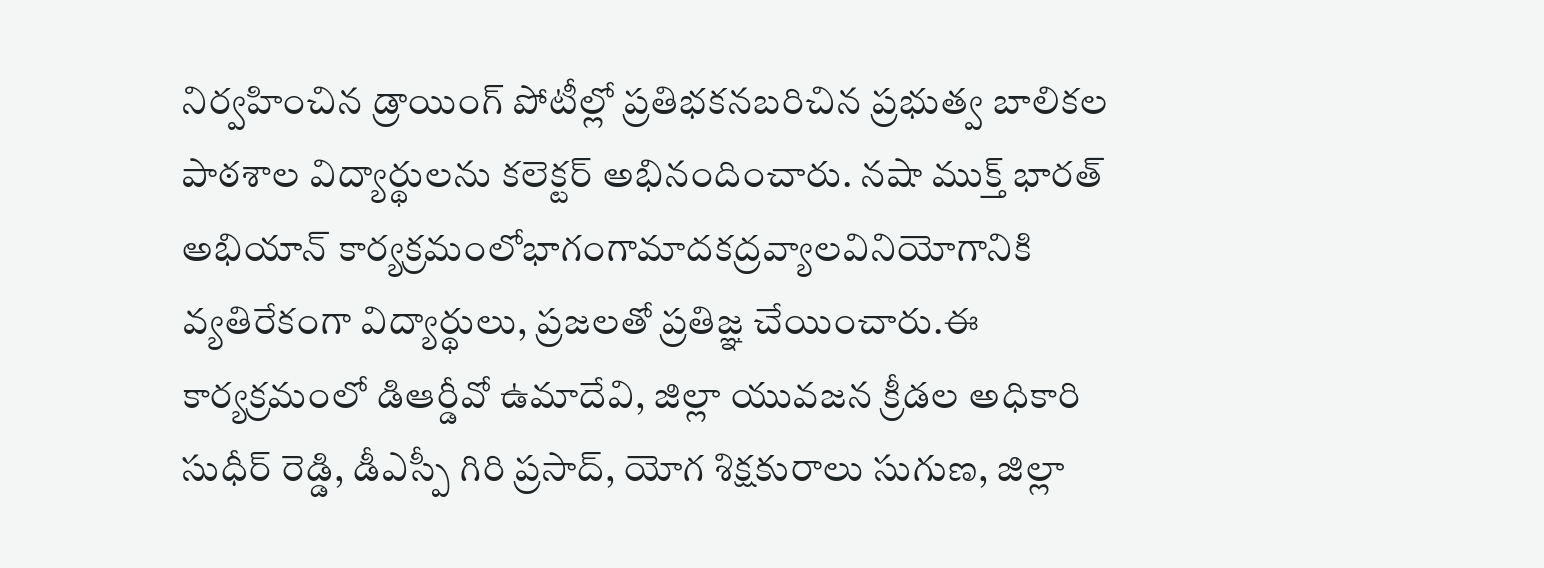నిర్వహించిన డ్రాయింగ్ పోటీల్లో ప్రతిభకనబరిచిన ప్రభుత్వ బాలికల పాఠశాల విద్యార్థులను కలెక్టర్ అభినందించారు. నషా ముక్త్ భారత్ అభియాన్ కార్యక్రమంలోభాగంగామాదకద్రవ్యాలవినియోగానికి వ్యతిరేకంగా విద్యార్థులు, ప్రజలతో ప్రతిజ్ఞ చేయించారు.ఈ కార్యక్రమంలో డిఆర్డీవో ఉమాదేవి, జిల్లా యువజన క్రీడల అధికారి సుధీర్ రెడ్డి, డీఎస్పీ గిరి ప్రసాద్, యోగ శిక్షకురాలు సుగుణ, జిల్లా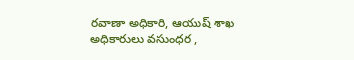రవాణా అధికారి, ఆయుష్ శాఖ అధికారులు వసుంధర ,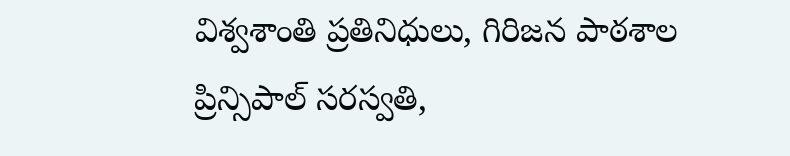విశ్వశాంతి ప్రతినిధులు, గిరిజన పాఠశాల ప్రిన్సిపాల్ సరస్వతి,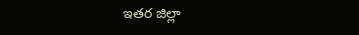ఇతర జిల్లా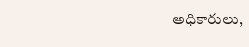అధికారులు,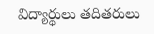విద్యార్థులు తదితరులు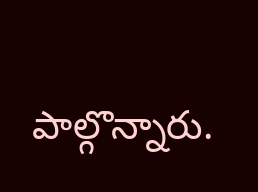పాల్గొన్నారు.